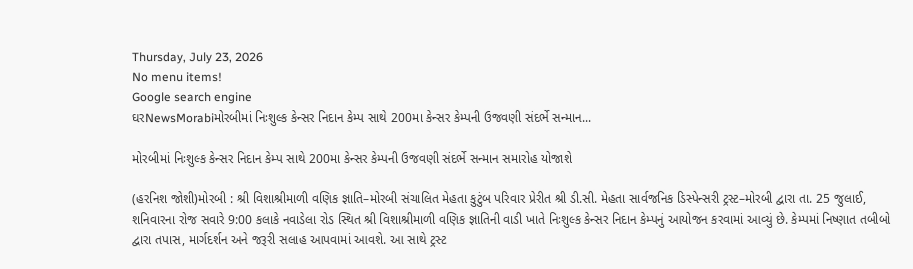Thursday, July 23, 2026
No menu items!
Google search engine
ઘરNewsMorabiમોરબીમાં નિઃશુલ્ક કેન્સર નિદાન કેમ્પ સાથે 200મા કેન્સર કેમ્પની ઉજવણી સંદર્ભે સન્માન...

મોરબીમાં નિઃશુલ્ક કેન્સર નિદાન કેમ્પ સાથે 200મા કેન્સર કેમ્પની ઉજવણી સંદર્ભે સન્માન સમારોહ યોજાશે

(હરનિશ જોશી)મોરબી : શ્રી વિશાશ્રીમાળી વણિક જ્ઞાતિ–મોરબી સંચાલિત મેહતા કુટુંબ પરિવાર પ્રેરીત શ્રી ડી.સી. મેહતા સાર્વજનિક ડિસ્પેન્સરી ટ્રસ્ટ–મોરબી દ્વારા તા. 25 જુલાઈ, શનિવારના રોજ સવારે 9:00 કલાકે નવાડેલા રોડ સ્થિત શ્રી વિશાશ્રીમાળી વણિક જ્ઞાતિની વાડી ખાતે નિઃશુલ્ક કેન્સર નિદાન કેમ્પનું આયોજન કરવામાં આવ્યું છે. કેમ્પમાં નિષ્ણાત તબીબો દ્વારા તપાસ, માર્ગદર્શન અને જરૂરી સલાહ આપવામાં આવશે. આ સાથે ટ્રસ્ટ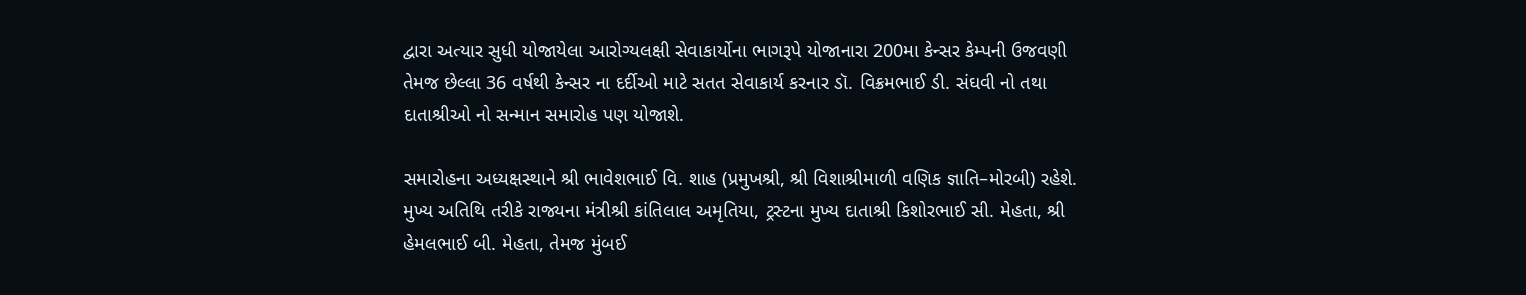દ્વારા અત્યાર સુધી યોજાયેલા આરોગ્યલક્ષી સેવાકાર્યોના ભાગરૂપે યોજાનારા 200મા કેન્સર કેમ્પની ઉજવણી તેમજ છેલ્લા 36 વર્ષથી કેન્સર ના દર્દીઓ માટે સતત સેવાકાર્ય કરનાર ડૉ. વિક્રમભાઈ ડી. સંઘવી નો તથા દાતાશ્રીઓ નો સન્માન સમારોહ પણ યોજાશે.

સમારોહના અધ્યક્ષસ્થાને શ્રી ભાવેશભાઈ વિ. શાહ (પ્રમુખશ્રી, શ્રી વિશાશ્રીમાળી વણિક જ્ઞાતિ–મોરબી) રહેશે. મુખ્ય અતિથિ તરીકે રાજ્યના મંત્રીશ્રી કાંતિલાલ અમૃતિયા, ટ્રસ્ટના મુખ્ય દાતાશ્રી કિશોરભાઈ સી. મેહતા, શ્રી હેમલભાઈ બી. મેહતા, તેમજ મુંબઈ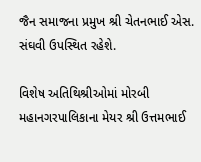જૈન સમાજના પ્રમુખ શ્રી ચેતનભાઈ એસ. સંઘવી ઉપસ્થિત રહેશે.

વિશેષ અતિથિશ્રીઓમાં મોરબી મહાનગરપાલિકાના મેયર શ્રી ઉત્તમભાઈ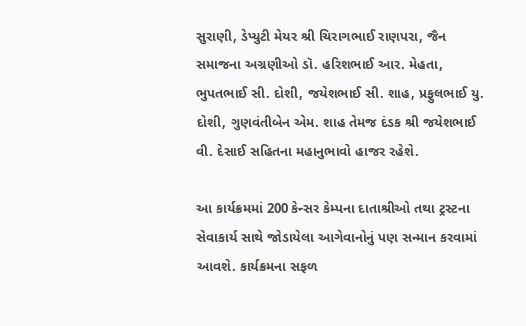સુરાણી, ડેપ્યુટી મેયર શ્રી ચિરાગભાઈ રાણપરા, જૈન સમાજના અગ્રણીઓ ડૉ. હરિશભાઈ આર. મેહતા, ભુપતભાઈ સી. દોશી, જયેશભાઈ સી. શાહ, પ્રફુલભાઈ યુ. દોશી, ગુણવંતીબેન એમ. શાહ તેમજ દંડક શ્રી જયેશભાઈ વી. દેસાઈ સહિતના મહાનુભાવો હાજર રહેશે.

આ કાર્યક્રમમાં 200 કેન્સર કેમ્પના દાતાશ્રીઓ તથા ટ્રસ્ટના સેવાકાર્ય સાથે જોડાયેલા આગેવાનોનું પણ સન્માન કરવામાં આવશે. કાર્યક્રમના સફળ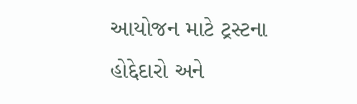આયોજન માટે ટ્રસ્ટના હોદ્દેદારો અને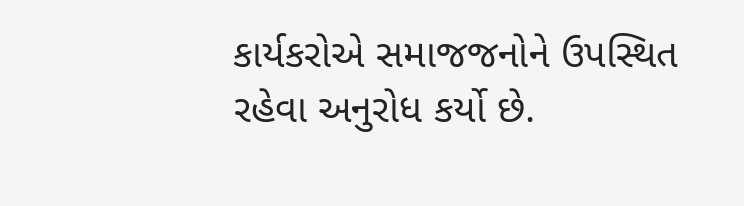કાર્યકરોએ સમાજજનોને ઉપસ્થિત રહેવા અનુરોધ કર્યો છે.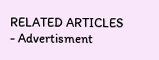RELATED ARTICLES
- Advertisment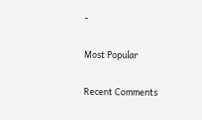-

Most Popular

Recent Comments